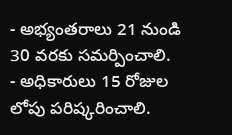- అభ్యంతరాలు 21 నుండి 30 వరకు సమర్పించాలి.
- అధికారులు 15 రోజుల లోపు పరిష్కరించాలి.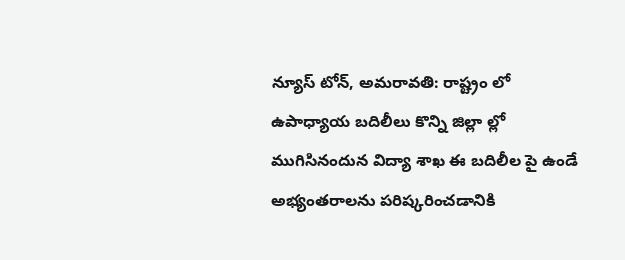న్యూస్ టోన్, అమరావతి: రాష్ట్రం లో ఉపాధ్యాయ బదిలీలు కొన్ని జిల్లా ల్లో ముగిసినందున విద్యా శాఖ ఈ బదిలీల పై ఉండే అభ్యంతరాలను పరిష్కరించడానికి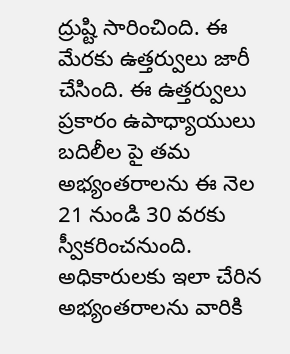ద్రుష్టి సారించింది. ఈ మేరకు ఉత్తర్వులు జారీ చేసింది. ఈ ఉత్తర్వులు ప్రకారం ఉపాధ్యాయులు బదిలీల పై తమ అభ్యంతరాలను ఈ నెల 21 నుండి 30 వరకు స్వీకరించనుంది. అధికారులకు ఇలా చేరిన అభ్యంతరాలను వారికి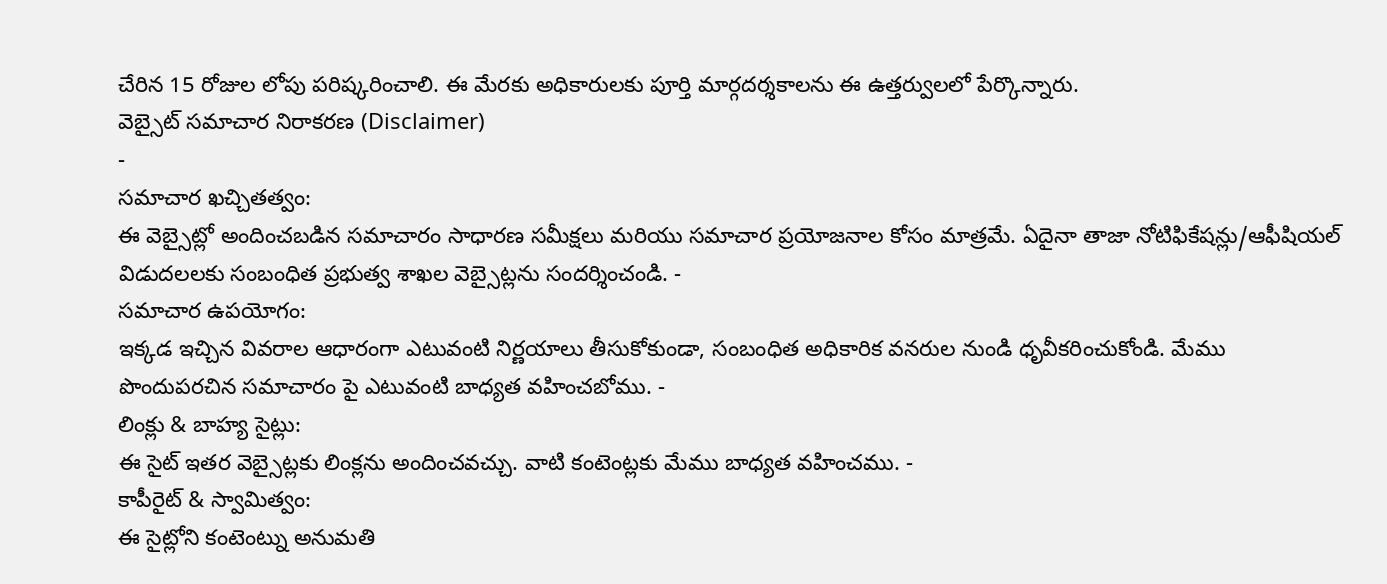చేరిన 15 రోజుల లోపు పరిష్కరించాలి. ఈ మేరకు అధికారులకు పూర్తి మార్గదర్శకాలను ఈ ఉత్తర్వులలో పేర్కొన్నారు.
వెబ్సైట్ సమాచార నిరాకరణ (Disclaimer)
-
సమాచార ఖచ్చితత్వం:
ఈ వెబ్సైట్లో అందించబడిన సమాచారం సాధారణ సమీక్షలు మరియు సమాచార ప్రయోజనాల కోసం మాత్రమే. ఏదైనా తాజా నోటిఫికేషన్లు/ఆఫీషియల్ విడుదలలకు సంబంధిత ప్రభుత్వ శాఖల వెబ్సైట్లను సందర్శించండి. -
సమాచార ఉపయోగం:
ఇక్కడ ఇచ్చిన వివరాల ఆధారంగా ఎటువంటి నిర్ణయాలు తీసుకోకుండా, సంబంధిత అధికారిక వనరుల నుండి ధృవీకరించుకోండి. మేము పొందుపరచిన సమాచారం పై ఎటువంటి బాధ్యత వహించబోము. -
లింక్లు & బాహ్య సైట్లు:
ఈ సైట్ ఇతర వెబ్సైట్లకు లింక్లను అందించవచ్చు. వాటి కంటెంట్లకు మేము బాధ్యత వహించము. -
కాపీరైట్ & స్వామిత్వం:
ఈ సైట్లోని కంటెంట్ను అనుమతి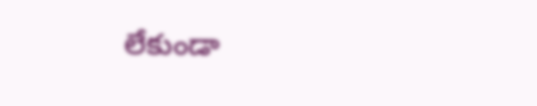లేకుండా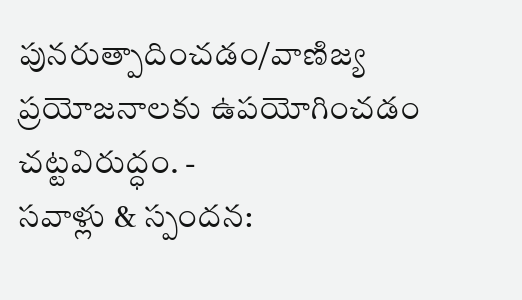పునరుత్పాదించడం/వాణిజ్య ప్రయోజనాలకు ఉపయోగించడం చట్టవిరుద్ధం. -
సవాళ్లు & స్పందన: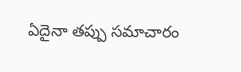ఏదైనా తప్పు సమాచారం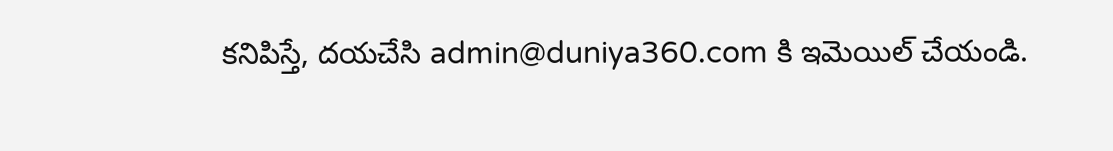కనిపిస్తే, దయచేసి admin@duniya360.com కి ఇమెయిల్ చేయండి.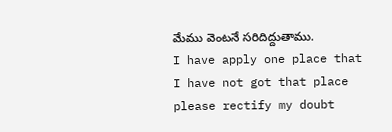మేము వెంటనే సరిదిద్దుతాము.
I have apply one place that I have not got that place please rectify my doubt